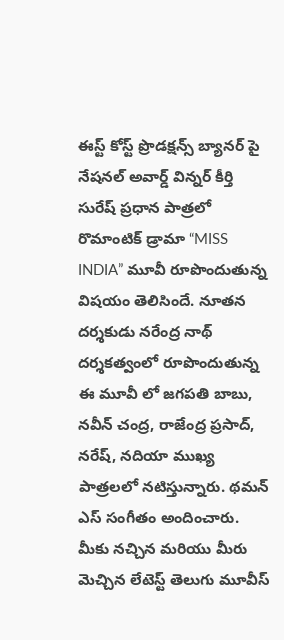ఈస్ట్ కోస్ట్ ప్రొడక్షన్స్ బ్యానర్ పై నేషనల్ అవార్డ్ విన్నర్ కీర్తి సురేష్ ప్రధాన పాత్రలో రొమాంటిక్ డ్రామా “MISS INDIA” మూవీ రూపొందుతున్న విషయం తెలిసిందే. నూతన దర్శకుడు నరేంద్ర నాథ్ దర్శకత్వంలో రూపొందుతున్న ఈ మూవీ లో జగపతి బాబు, నవీన్ చంద్ర, రాజేంద్ర ప్రసాద్, నరేష్, నదియా ముఖ్య పాత్రలలో నటిస్తున్నారు. థమన్ ఎస్ సంగీతం అందించారు.
మీకు నచ్చిన మరియు మీరు మెచ్చిన లేటెస్ట్ తెలుగు మూవీస్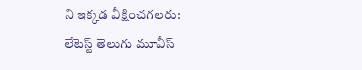ని ఇక్కడ వీక్షించగలరు:
లేటెస్ట్ తెలుగు మూవీస్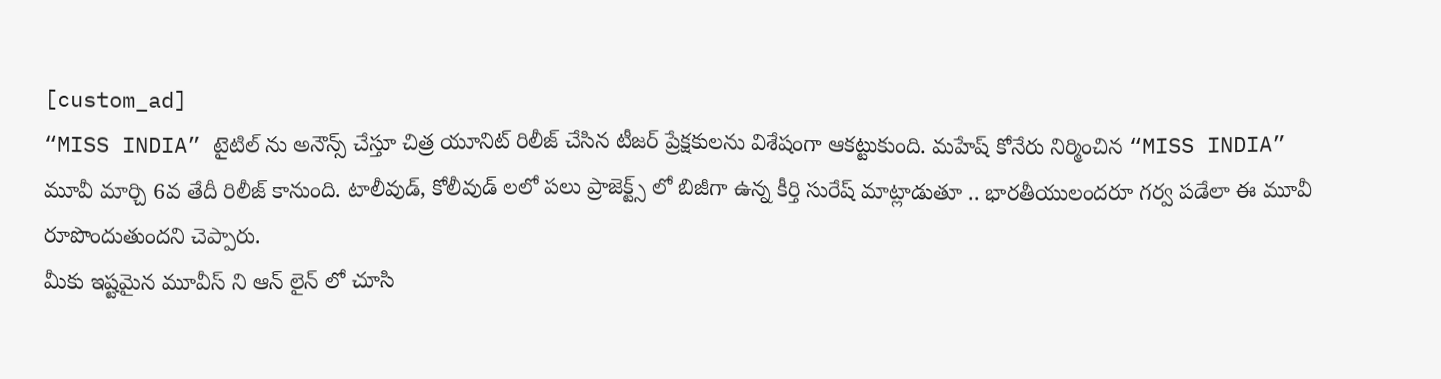[custom_ad]
“MISS INDIA” టైటిల్ ను అనౌన్స్ చేస్తూ చిత్ర యూనిట్ రిలీజ్ చేసిన టీజర్ ప్రేక్షకులను విశేషంగా ఆకట్టుకుంది. మహేష్ కోనేరు నిర్మించిన “MISS INDIA” మూవీ మార్చి 6వ తేదీ రిలీజ్ కానుంది. టాలీవుడ్, కోలీవుడ్ లలో పలు ప్రాజెక్ట్స్ లో బిజీగా ఉన్న కీర్తి సురేష్ మాట్లాడుతూ .. భారతీయులందరూ గర్వ పడేలా ఈ మూవీ రూపొందుతుందని చెప్పారు.
మీకు ఇష్టమైన మూవీస్ ని ఆన్ లైన్ లో చూసి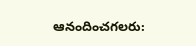ఆనందించగలరు: